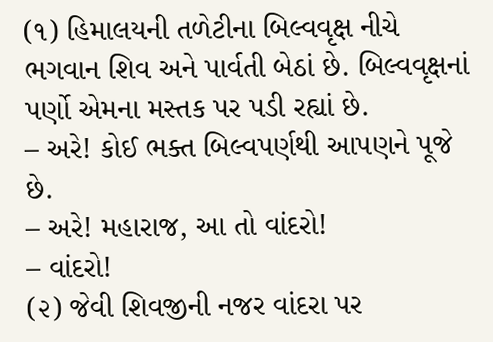(૧) હિમાલયની તળેટીના બિલ્વવૃક્ષ નીચે ભગવાન શિવ અને પાર્વતી બેઠાં છે. બિલ્વવૃક્ષનાં પર્ણો એમના મસ્તક પર પડી રહ્યાં છે.
– અરે! કોઈ ભક્ત બિલ્વપર્ણથી આપણને પૂજે છે.
– અરે! મહારાજ, આ તો વાંદરો!
– વાંદરો!
(૨) જેવી શિવજીની નજર વાંદરા પર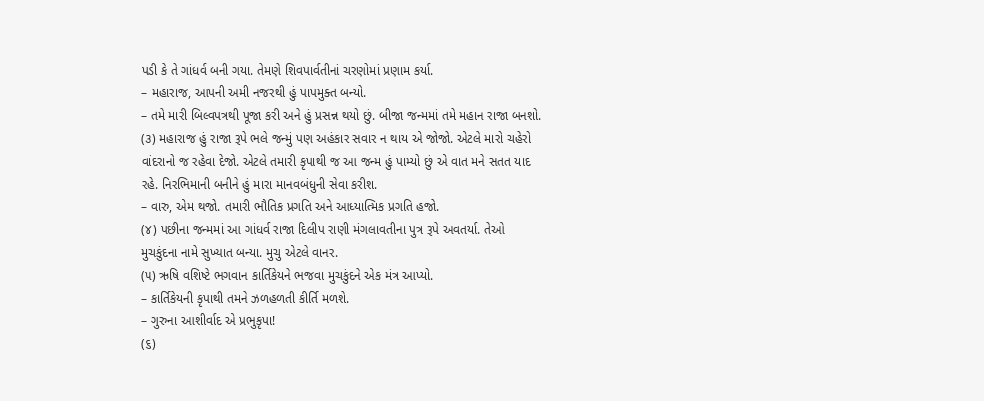પડી કે તે ગાંધર્વ બની ગયા. તેમણે શિવપાર્વતીનાં ચરણોમાં પ્રણામ કર્યા.
– મહારાજ, આપની અમી નજરથી હું પાપમુક્ત બન્યો.
– તમે મારી બિલ્વપત્રથી પૂજા કરી અને હું પ્રસન્ન થયો છું. બીજા જન્મમાં તમે મહાન રાજા બનશો.
(૩) મહારાજ હું રાજા રૂપે ભલે જન્મું પણ અહંકાર સવાર ન થાય એ જોજો. એટલે મારો ચહેરો વાંદરાનો જ રહેવા દેજો. એટલે તમારી કૃપાથી જ આ જન્મ હું પામ્યો છું એ વાત મને સતત યાદ રહે. નિરભિમાની બનીને હું મારા માનવબંધુની સેવા કરીશ.
– વારુ, એમ થજો. તમારી ભૌતિક પ્રગતિ અને આધ્યાત્મિક પ્રગતિ હજો.
(૪) પછીના જન્મમાં આ ગાંધર્વ રાજા દિલીપ રાણી મંગલાવતીના પુત્ર રૂપે અવતર્યા. તેઓ મુચકુંદના નામે સુખ્યાત બન્યા. મુચુ એટલે વાનર.
(૫) ઋષિ વશિષ્ટે ભગવાન કાર્તિકેયને ભજવા મુચકુંદને એક મંત્ર આપ્યો.
– કાર્તિકેયની કૃપાથી તમને ઝળહળતી કીર્તિ મળશે.
– ગુરુના આશીર્વાદ એ પ્રભુકૃપા!
(૬)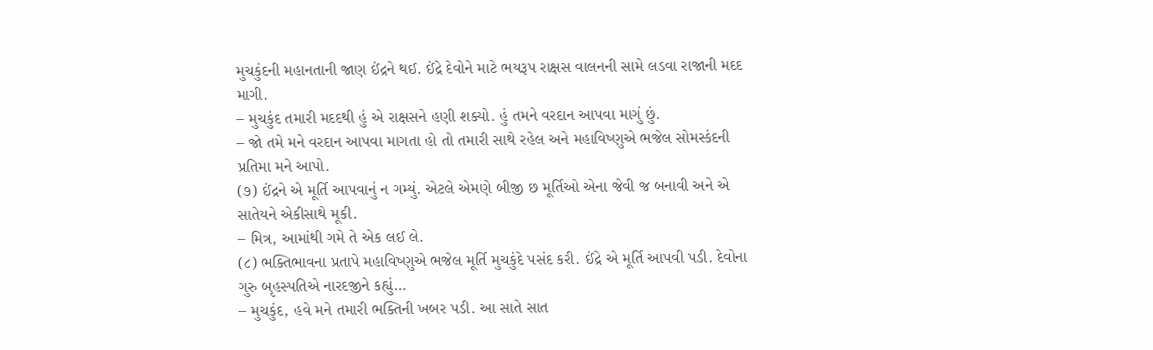મુચકુંદની મહાનતાની જાણ ઈંદ્રને થઈ. ઈંદ્રે દેવોને માટે ભયરૂપ રાક્ષસ વાલનની સામે લડવા રાજાની મદદ માગી.
– મુચકુંદ તમારી મદદથી હું એ રાક્ષસને હણી શક્યો. હું તમને વરદાન આપવા માગું છું.
– જો તમે મને વરદાન આપવા માગતા હો તો તમારી સાથે રહેલ અને મહાવિષ્ણુએ ભજેલ સોમસ્કંદની પ્રતિમા મને આપો.
(૭) ઈંદ્રને એ મૂર્તિ આપવાનું ન ગમ્યું. એટલે એમણે બીજી છ મૂર્તિઓ એના જેવી જ બનાવી અને એ સાતેયને એકીસાથે મૂકી.
– મિત્ર, આમાંથી ગમે તે એક લઈ લે.
(૮) ભક્તિભાવના પ્રતાપે મહાવિષ્ણુએ ભજેલ મૂર્તિ મુચકુંદે પસંદ કરી. ઈંદ્રે એ મૂર્તિ આપવી પડી. દેવોના ગુરુ બૃહસ્પતિએ નારદજીને કહ્યું…
– મુચકુંદ, હવે મને તમારી ભક્તિની ખબર પડી. આ સાતે સાત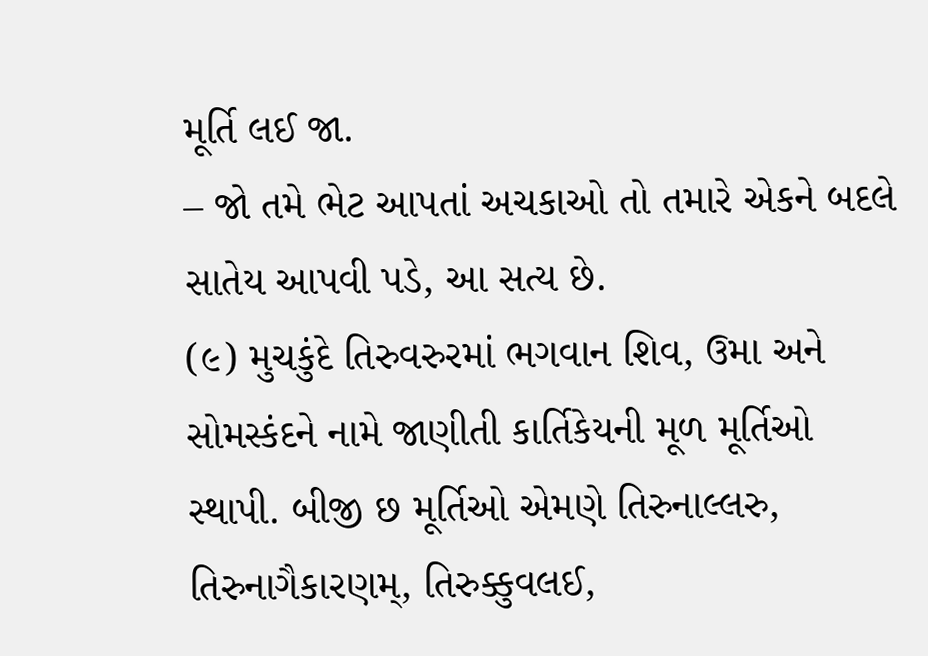મૂર્તિ લઈ જા.
– જો તમે ભેટ આપતાં અચકાઓ તો તમારે એકને બદલે સાતેય આપવી પડે, આ સત્ય છે.
(૯) મુચકુંદે તિરુવરુરમાં ભગવાન શિવ, ઉમા અને સોમસ્કંદને નામે જાણીતી કાર્તિકેયની મૂળ મૂર્તિઓ સ્થાપી. બીજી છ મૂર્તિઓ એમણે તિરુનાલ્લરુ, તિરુનાગૈકારણમ્, તિરુક્કુવલઈ,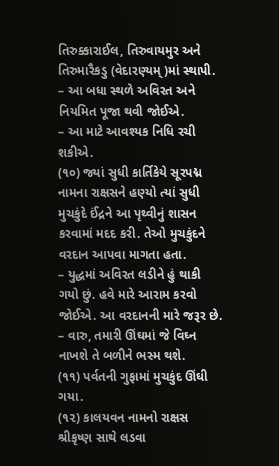તિરુક્કારાઈલ, તિરુવાયમુર અને તિરુમારૈકડુ (વેદારણ્યમ્)માં સ્થાપી.
– આ બધા સ્થળે અવિરત અને નિયમિત પૂજા થવી જોઈએ.
– આ માટે આવશ્યક નિધિ રચી શકીએ.
(૧૦) જ્યાં સુધી કાર્તિકેયે સૂરપદ્મ નામના રાક્ષસને હણ્યો ત્યાં સુધી મુચકુંદે ઈંદ્રને આ પૃથ્વીનું શાસન કરવામાં મદદ કરી. તેઓ મુચકુંદને વરદાન આપવા માગતા હતા.
– યુદ્ધમાં અવિરત લડીને હું થાકી ગયો છું. હવે મારે આરામ કરવો જોઈએ. આ વરદાનની મારે જરૂર છે.
– વારુ, તમારી ઊંઘમાં જે વિઘ્ન નાખશે તે બળીને ભસ્મ થશે.
(૧૧) પર્વતની ગુફામાં મુચકુંદ ઊંઘી ગયા.
(૧૨) કાલયવન નામનો રાક્ષસ શ્રીકૃષ્ણ સાથે લડવા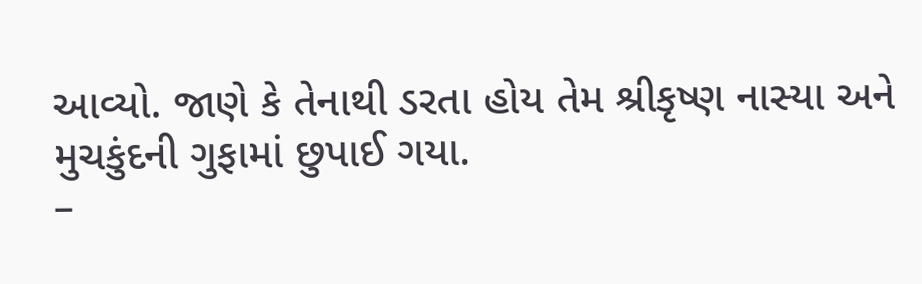આવ્યો. જાણે કે તેનાથી ડરતા હોય તેમ શ્રીકૃષ્ણ નાસ્યા અને મુચકુંદની ગુફામાં છુપાઈ ગયા.
–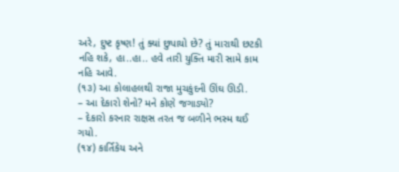અરે, દુષ્ટ કૃષ્ણ! તું ક્યાં છુપાયો છે? તું મારાથી છટકી નહિ શકે, હા..હા.. હવે તારી યુક્તિ મારી સામે કામ નહિ આવે.
(૧૩) આ કોલાહલથી રાજા મુચકુંદની ઊંઘ ઊડી.
– આ દેકારો શેનો? મને કોણે જગાડ્યો?
– દેકારો કરનાર રાક્ષસ તરત જ બળીને ભસ્મ થઈ ગયો.
(૧૪) કાર્તિકેય અને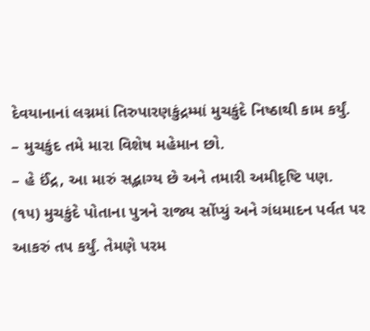દેવયાનાનાં લગ્નમાં તિરુપારણકુંદ્રમ્માં મુચકુંદે નિષ્ઠાથી કામ કર્યું.
– મુચકુંદ તમે મારા વિશેષ મહેમાન છો.
– હે ઈંદ્ર, આ મારું સદ્ભાગ્ય છે અને તમારી અમીદૃષ્ટિ પણ.
(૧૫) મુચકુંદે પોતાના પુત્રને રાજ્ય સોંપ્યું અને ગંધમાદન પર્વત પર આકરું તપ કર્યું. તેમણે પરમ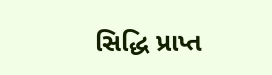સિદ્ધિ પ્રાપ્ત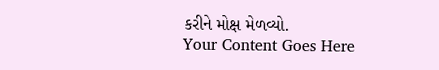કરીને મોક્ષ મેળવ્યો.
Your Content Goes Here